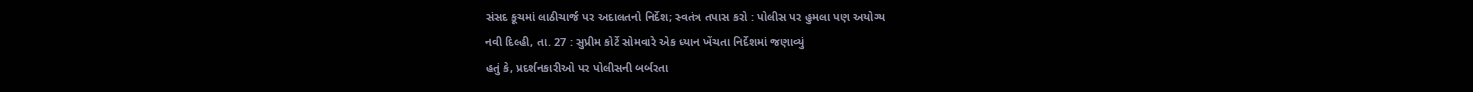સંસદ કૂચમાં લાઠીચાર્જ પર અદાલતનો નિર્દેશ; સ્વતંત્ર તપાસ કરો : પોલીસ પર હુમલા પણ અયોગ્ય
નવી દિલ્હી, તા. 27 : સુપ્રીમ કોર્ટે સોમવારે એક ધ્યાન ખેંચતા નિર્દેશમાં જણાવ્યું
હતું કે, પ્રદર્શનકારીઓ પર પોલીસની બર્બરતા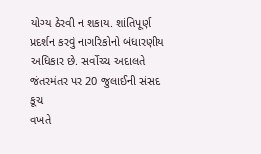યોગ્ય ઠેરવી ન શકાય. શાંતિપૂર્ણ પ્રદર્શન કરવું નાગરિકોનો બંધારણીય અધિકાર છે. સર્વોચ્ચ અદાલતે જંતરમંતર પર 20 જુલાઈની સંસદ કૂચ
વખતે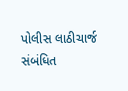પોલીસ લાઠીચાર્જ સંબંધિત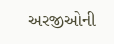અરજીઓની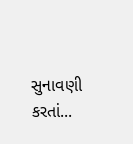સુનાવણી કરતાં...